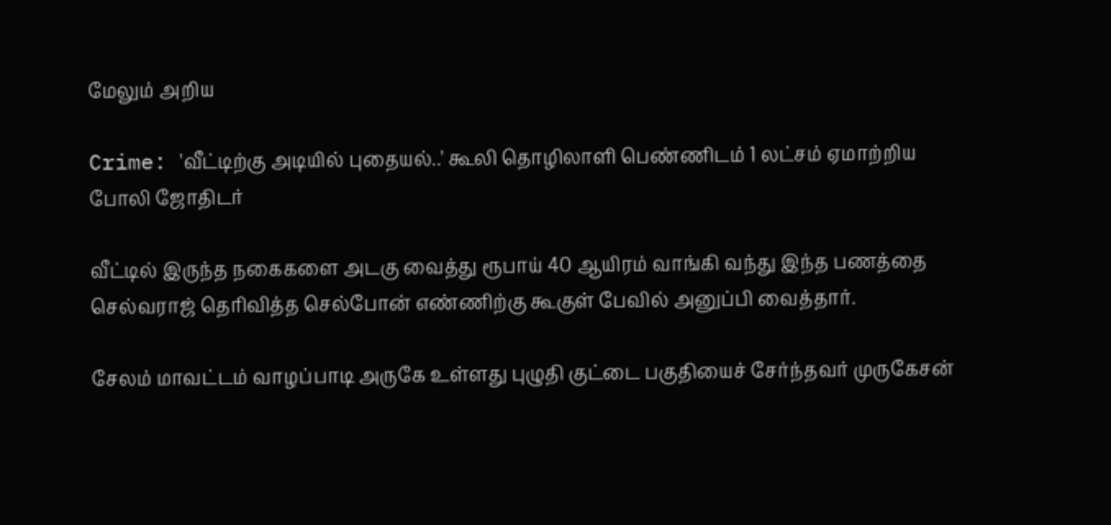மேலும் அறிய

Crime: 'வீட்டிற்கு அடியில் புதையல்..' கூலி தொழிலாளி பெண்ணிடம் 1 லட்சம் ஏமாற்றிய போலி ஜோதிடர்

வீட்டில் இருந்த நகைகளை அடகு வைத்து ரூபாய் 40 ஆயிரம் வாங்கி வந்து இந்த பணத்தை செல்வராஜ் தெரிவித்த செல்போன் எண்ணிற்கு கூகுள் பேவில் அனுப்பி வைத்தார்.

சேலம் மாவட்டம் வாழப்பாடி அருகே உள்ளது புழுதி குட்டை பகுதியைச் சேர்ந்தவர் முருகேசன்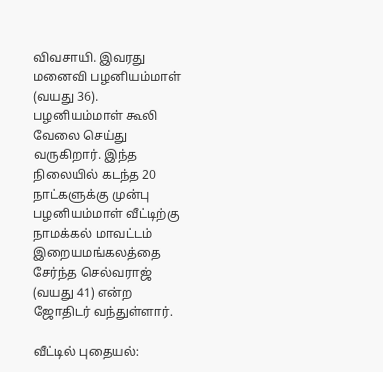விவசாயி. இவரது மனைவி பழனியம்மாள் (வயது 36). பழனியம்மாள் கூலி வேலை செய்து வருகிறார். இந்த நிலையில் கடந்த 20 நாட்களுக்கு முன்பு பழனியம்மாள் வீட்டிற்கு நாமக்கல் மாவட்டம் இறையமங்கலத்தை சேர்ந்த செல்வராஜ் (வயது 41) என்ற ஜோதிடர் வந்துள்ளார்.

வீட்டில் புதையல்: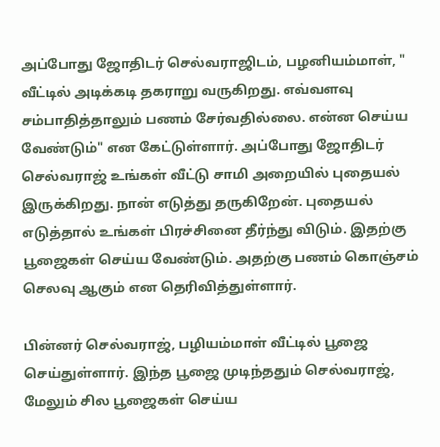அப்போது ஜோதிடர் செல்வராஜிடம், பழனியம்மாள், " வீட்டில் அடிக்கடி தகராறு வருகிறது. எவ்வளவு சம்பாதித்தாலும் பணம் சேர்வதில்லை. என்ன செய்ய வேண்டும்" என கேட்டுள்ளார். அப்போது ஜோதிடர் செல்வராஜ் உங்கள் வீட்டு சாமி அறையில் புதையல் இருக்கிறது. நான் எடுத்து தருகிறேன். புதையல் எடுத்தால் உங்கள் பிரச்சினை தீர்ந்து விடும். இதற்கு பூஜைகள் செய்ய வேண்டும். அதற்கு பணம் கொஞ்சம் செலவு ஆகும் என தெரிவித்துள்ளார்.

பின்னர் செல்வராஜ், பழியம்மாள் வீட்டில் பூஜை செய்துள்ளார். இந்த பூஜை முடிந்ததும் செல்வராஜ், மேலும் சில பூஜைகள் செய்ய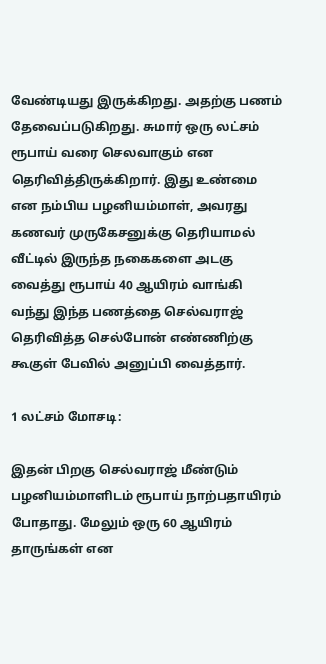வேண்டியது இருக்கிறது. அதற்கு பணம் தேவைப்படுகிறது. சுமார் ஒரு லட்சம் ரூபாய் வரை செலவாகும் என தெரிவித்திருக்கிறார். இது உண்மை என நம்பிய பழனியம்மாள், அவரது கணவர் முருகேசனுக்கு தெரியாமல் வீட்டில் இருந்த நகைகளை அடகு வைத்து ரூபாய் 40 ஆயிரம் வாங்கி வந்து இந்த பணத்தை செல்வராஜ் தெரிவித்த செல்போன் எண்ணிற்கு கூகுள் பேவில் அனுப்பி வைத்தார்.

1 லட்சம் மோசடி:

இதன் பிறகு செல்வராஜ் மீண்டும் பழனியம்மாளிடம் ரூபாய் நாற்பதாயிரம் போதாது. மேலும் ஒரு 60 ஆயிரம் தாருங்கள் என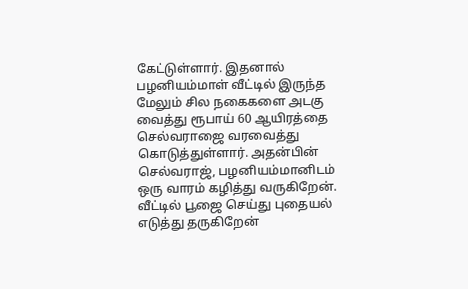கேட்டுள்ளார். இதனால் பழனியம்மாள் வீட்டில் இருந்த மேலும் சில நகைகளை அடகு வைத்து ரூபாய் 60 ஆயிரத்தை செல்வராஜை வரவைத்து கொடுத்துள்ளார். அதன்பின் செல்வராஜ், பழனியம்மானிடம் ஒரு வாரம் கழித்து வருகிறேன். வீட்டில் பூஜை செய்து புதையல் எடுத்து தருகிறேன்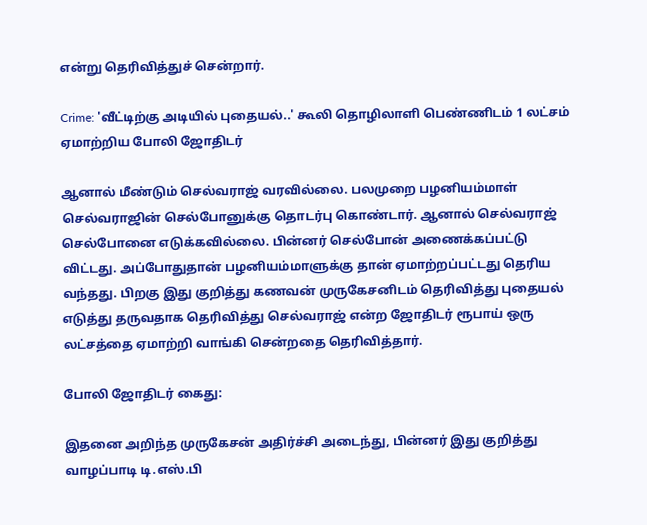என்று தெரிவித்துச் சென்றார்.

Crime: 'வீட்டிற்கு அடியில் புதையல்..' கூலி தொழிலாளி பெண்ணிடம் 1 லட்சம் ஏமாற்றிய போலி ஜோதிடர்

ஆனால் மீண்டும் செல்வராஜ் வரவில்லை. பலமுறை பழனியம்மாள் செல்வராஜின் செல்போனுக்கு தொடர்பு கொண்டார். ஆனால் செல்வராஜ் செல்போனை எடுக்கவில்லை. பின்னர் செல்போன் அணைக்கப்பட்டு விட்டது. அப்போதுதான் பழனியம்மாளுக்கு தான் ஏமாற்றப்பட்டது தெரிய வந்தது. பிறகு இது குறித்து கணவன் முருகேசனிடம் தெரிவித்து புதையல் எடுத்து தருவதாக தெரிவித்து செல்வராஜ் என்ற ஜோதிடர் ரூபாய் ஒரு லட்சத்தை ஏமாற்றி வாங்கி சென்றதை தெரிவித்தார்.

போலி ஜோதிடர் கைது:

இதனை அறிந்த முருகேசன் அதிர்ச்சி அடைந்து, பின்னர் இது குறித்து வாழப்பாடி டி.எஸ்.பி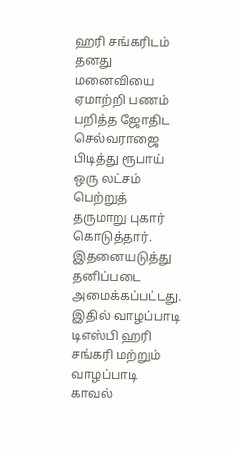ஹரி சங்கரிடம் தனது மனைவியை ஏமாற்றி பணம் பறித்த ஜோதிட செல்வராஜை பிடித்து ரூபாய் ஒரு லட்சம் பெற்றுத் தருமாறு புகார் கொடுத்தார். இதனையடுத்து தனிப்படை அமைக்கப்பட்டது. இதில் வாழப்பாடி டிஎஸ்பி ஹரி சங்கரி மற்றும் வாழப்பாடி காவல்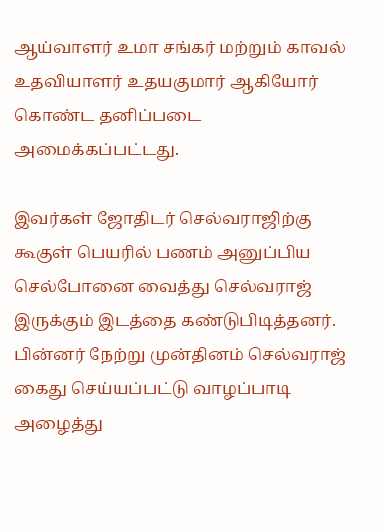ஆய்வாளர் உமா சங்கர் மற்றும் காவல் உதவியாளர் உதயகுமார் ஆகியோர் கொண்ட தனிப்படை அமைக்கப்பட்டது.

இவர்கள் ஜோதிடர் செல்வராஜிற்கு கூகுள் பெயரில் பணம் அனுப்பிய செல்போனை வைத்து செல்வராஜ் இருக்கும் இடத்தை கண்டுபிடித்தனர். பின்னர் நேற்று முன்தினம் செல்வராஜ் கைது செய்யப்பட்டு வாழப்பாடி அழைத்து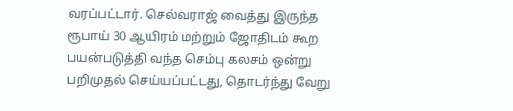வரப்பட்டார். செல்வராஜ் வைத்து இருந்த ரூபாய் 30 ஆயிரம் மற்றும் ஜோதிடம் கூற பயன்படுத்தி வந்த செம்பு கலசம் ஒன்று பறிமுதல் செய்யப்பட்டது, தொடர்ந்து வேறு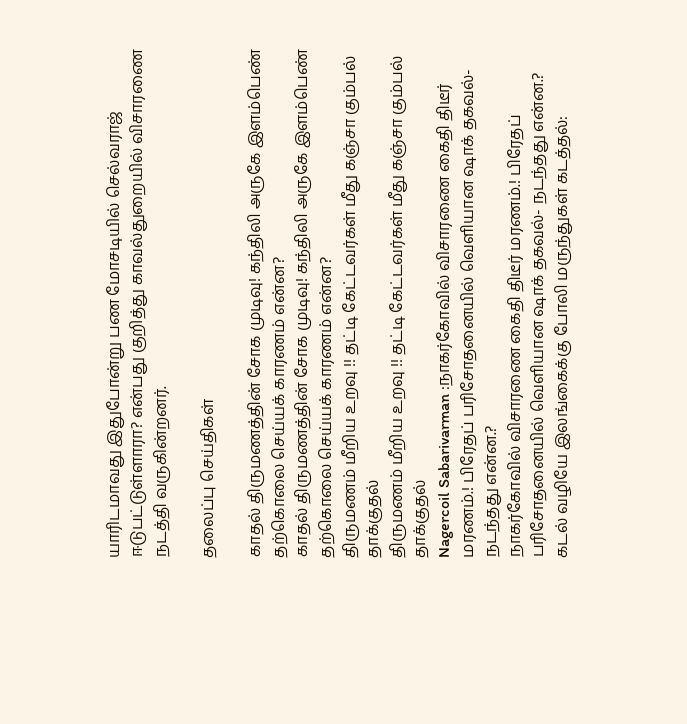யாரிடமாவது இதுபோன்று பண மோசடியில் செல்வராஜ் ஈடுபட்டுள்ளாரா? என்பது குறித்து காவல்துறையில் விசாரணை நடத்தி வருகின்றனர்.

தலைப்பு செய்திகள்

காதல் திருமணத்தின் சோக முடிவு! கந்திலி அருகே இளம்பெண் தற்கொலை செய்யக் காரணம் என்ன?
காதல் திருமணத்தின் சோக முடிவு! கந்திலி அருகே இளம்பெண் தற்கொலை செய்யக் காரணம் என்ன?
திருமணம் மீறிய உறவு !! தட்டி கேட்டவர்கள் மீது கஞ்சா கும்பல் தாக்குதல்
திருமணம் மீறிய உறவு !! தட்டி கேட்டவர்கள் மீது கஞ்சா கும்பல் தாக்குதல்
Nagercoil Sabarivarman :நாகர்கோவில் விசாரணை கைதி திடீர் மரணம்.! பிரேதப் பரிசோதனையில் வெளியான ஷாக் தகவல்- நடந்தது என்ன.?
நாகர்கோவில் விசாரணை கைதி திடீர் மரணம்.! பிரேதப் பரிசோதனையில் வெளியான ஷாக் தகவல்- நடந்தது என்ன.?
கடல் வழியே இலங்கைக்கு போலி மருந்துகள் கடத்தல்: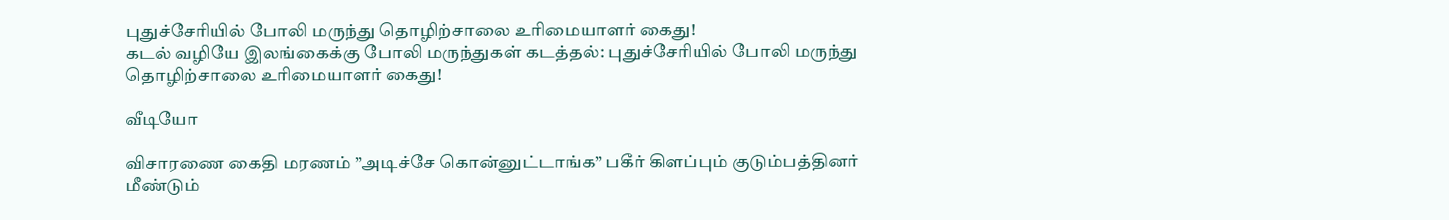புதுச்சேரியில் போலி மருந்து தொழிற்சாலை உரிமையாளர் கைது!
கடல் வழியே இலங்கைக்கு போலி மருந்துகள் கடத்தல்: புதுச்சேரியில் போலி மருந்து தொழிற்சாலை உரிமையாளர் கைது!

வீடியோ

விசாரணை கைதி மரணம் ”அடிச்சே கொன்னுட்டாங்க” பகீர் கிளப்பும் குடும்பத்தினர்
மீண்டும்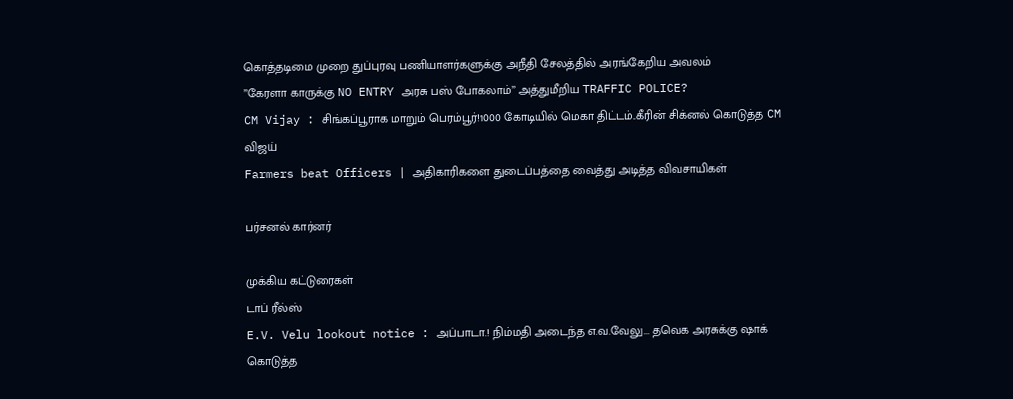கொத்தடிமை முறை துப்புரவு பணியாளர்களுக்கு அநீதி சேலத்தில் அரங்கேறிய அவலம்
’’கேரளா காருக்கு NO ENTRY அரசு பஸ் போகலாம்’’ அத்துமீறிய TRAFFIC POLICE?
CM Vijay : சிங்கப்பூராக மாறும் பெரம்பூர்!1000 கோடியில் மெகா திட்டம்..கீரின் சிக்னல் கொடுத்த CM விஜய்
Farmers beat Officers | அதிகாரிகளை துடைப்பத்தை வைத்து அடித்த விவசாயிகள்

பர்சனல் கார்னர்

முக்கிய கட்டுரைகள்
டாப் ரீல்ஸ்
E.V. Velu lookout notice : அப்பாடா.! நிம்மதி அடைந்த எ.வ.வேலு... தவெக அரசுக்கு ஷாக் கொடுத்த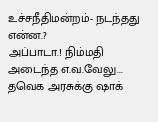உச்சநீதிமன்றம்- நடந்தது என்ன.?
அப்பாடா.! நிம்மதி அடைந்த எ.வ.வேலு... தவெக அரசுக்கு ஷாக்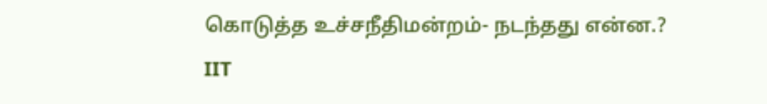கொடுத்த உச்சநீதிமன்றம்- நடந்தது என்ன.?
IIT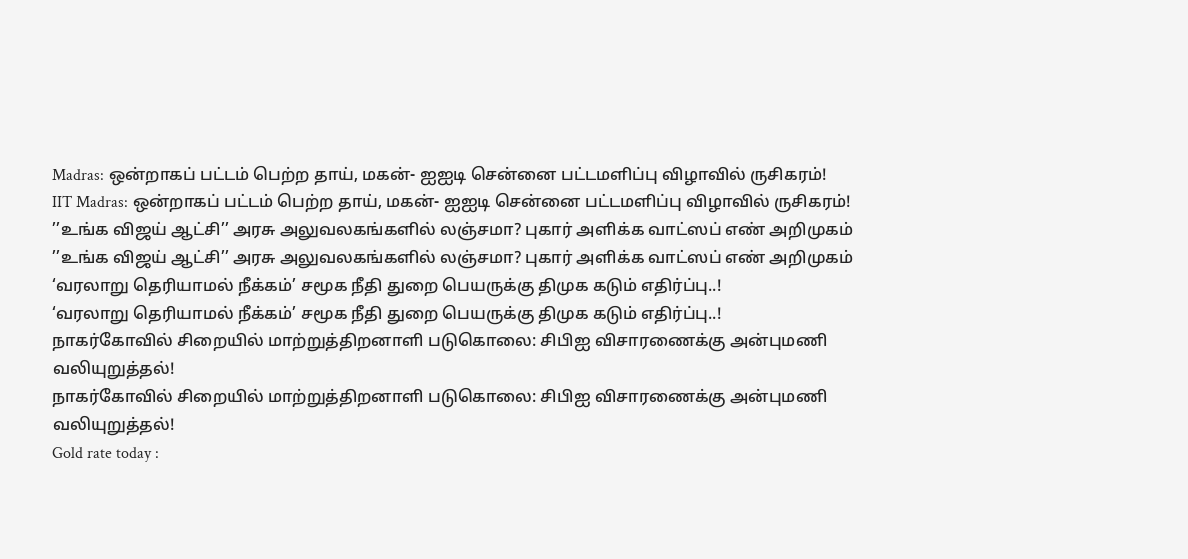Madras: ஒன்றாகப் பட்டம் பெற்ற தாய், மகன்- ஐஐடி சென்னை பட்டமளிப்பு விழாவில் ருசிகரம்!
IIT Madras: ஒன்றாகப் பட்டம் பெற்ற தாய், மகன்- ஐஐடி சென்னை பட்டமளிப்பு விழாவில் ருசிகரம்!
’’உங்க விஜய் ஆட்சி’’ அரசு அலுவலகங்களில் லஞ்சமா? புகார் அளிக்க வாட்ஸப் எண் அறிமுகம்
’’உங்க விஜய் ஆட்சி’’ அரசு அலுவலகங்களில் லஞ்சமா? புகார் அளிக்க வாட்ஸப் எண் அறிமுகம்
‘வரலாறு தெரியாமல் நீக்கம்’ சமூக நீதி துறை பெயருக்கு திமுக கடும் எதிர்ப்பு..!
‘வரலாறு தெரியாமல் நீக்கம்’ சமூக நீதி துறை பெயருக்கு திமுக கடும் எதிர்ப்பு..!
நாகர்கோவில் சிறையில் மாற்றுத்திறனாளி படுகொலை: சிபிஐ விசாரணைக்கு அன்புமணி வலியுறுத்தல்!
நாகர்கோவில் சிறையில் மாற்றுத்திறனாளி படுகொலை: சிபிஐ விசாரணைக்கு அன்புமணி வலியுறுத்தல்!
Gold rate today :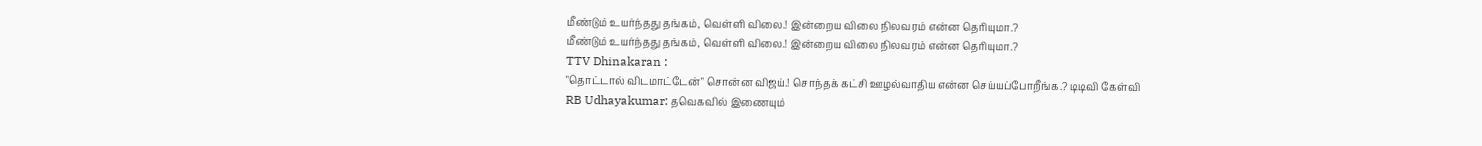மீண்டும் உயர்ந்தது தங்கம், வெள்ளி விலை.! இன்றைய விலை நிலவரம் என்ன தெரியுமா.?
மீண்டும் உயர்ந்தது தங்கம், வெள்ளி விலை.! இன்றைய விலை நிலவரம் என்ன தெரியுமா.?
TTV Dhinakaran :
"தொட்டால் விடமாட்டேன்" சொன்ன விஜய்.! சொந்தக் கட்சி ஊழல்வாதிய என்ன செய்யப்போறீங்க.? டிடிவி கேள்வி
RB Udhayakumar: தவெகவில் இணையும்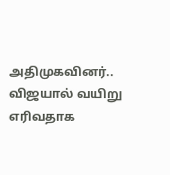அதிமுகவினர்.. விஜயால் வயிறு எரிவதாக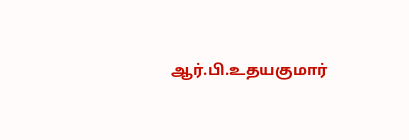ஆர்.பி.உதயகுமார்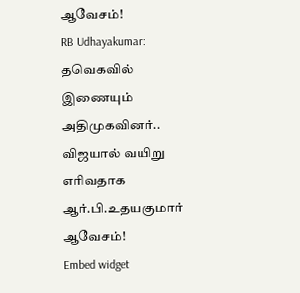ஆவேசம்!
RB Udhayakumar: தவெகவில் இணையும் அதிமுகவினர்.. விஜயால் வயிறு எரிவதாக ஆர்.பி.உதயகுமார் ஆவேசம்!
Embed widget